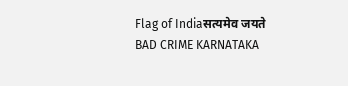Flag of Indiaसत्यमेव जयते
BAD CRIME KARNATAKA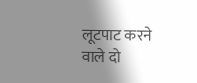लूटपाट करने वाले दो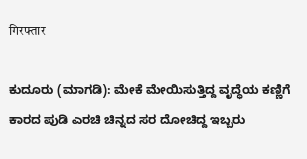गिरफ्तार

ಕುದೂರು (ಮಾಗಡಿ): ಮೇಕೆ ಮೇಯಿಸುತ್ತಿದ್ದ ವೃದ್ಧೆಯ ಕಣ್ಣಿಗೆ ಕಾರದ ಪುಡಿ ಎರಚಿ ಚಿನ್ನದ ಸರ ದೋಚಿದ್ದ ಇಬ್ಬರು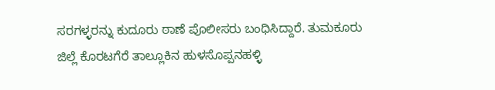ಸರಗಳ್ಳರನ್ನು ಕುದೂರು ಠಾಣೆ ಪೊಲೀಸರು ಬಂಧಿಸಿದ್ದಾರೆ. ತುಮಕೂರು ಜಿಲ್ಲೆ ಕೊರಟಗೆರೆ ತಾಲ್ಲೂಕಿನ ಹುಳಸೊಪ್ಪನಹಳ್ಳಿ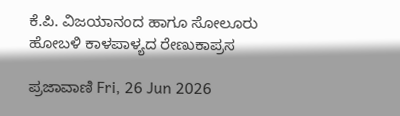ಕೆ.ಪಿ. ವಿಜಯಾನಂದ ಹಾಗೂ ಸೋಲೂರು ಹೋಬಳಿ ಕಾಳಪಾಳ್ಯದ ರೇಣುಕಾಪ್ರಸ

ಪ್ರಜಾವಾಣಿ Fri, 26 Jun 2026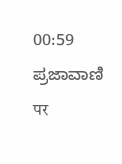00:59
ಪ್ರಜಾವಾಣಿ पर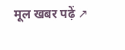मूल खबर पढ़ें ↗